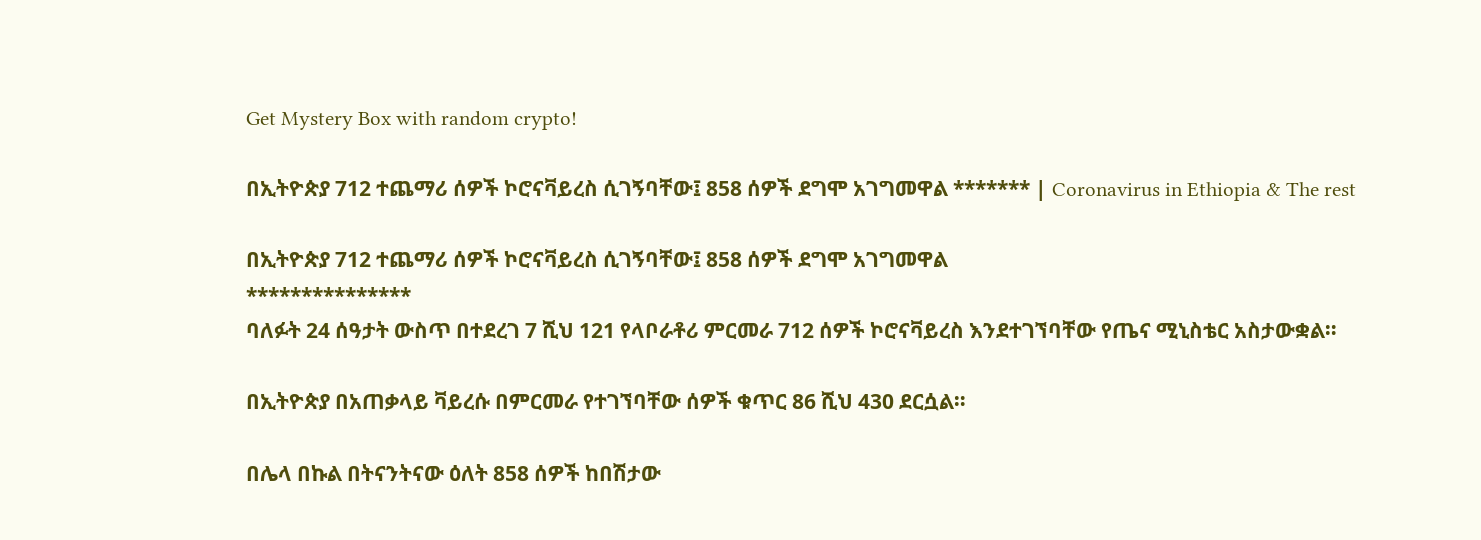Get Mystery Box with random crypto!

በኢትዮጵያ 712 ተጨማሪ ሰዎች ኮሮናቫይረስ ሲገኝባቸው፤ 858 ሰዎች ደግሞ አገግመዋል ******* | Coronavirus in Ethiopia & The rest

በኢትዮጵያ 712 ተጨማሪ ሰዎች ኮሮናቫይረስ ሲገኝባቸው፤ 858 ሰዎች ደግሞ አገግመዋል
***************
ባለፉት 24 ሰዓታት ውስጥ በተደረገ 7 ሺህ 121 የላቦራቶሪ ምርመራ 712 ሰዎች ኮሮናቫይረስ እንደተገኘባቸው የጤና ሚኒስቴር አስታውቋል።

በኢትዮጵያ በአጠቃላይ ቫይረሱ በምርመራ የተገኘባቸው ሰዎች ቁጥር 86 ሺህ 430 ደርሷል።

በሌላ በኩል በትናንትናው ዕለት 858 ሰዎች ከበሽታው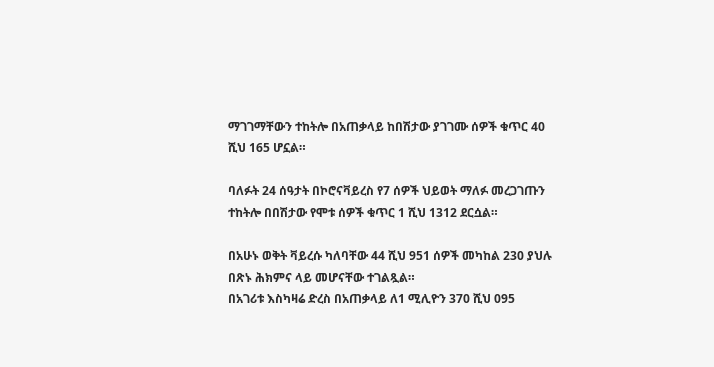ማገገማቸውን ተከትሎ በአጠቃላይ ከበሽታው ያገገሙ ሰዎች ቁጥር 40 ሺህ 165 ሆኗል።

ባለፉት 24 ሰዓታት በኮሮናቫይረስ የ7 ሰዎች ህይወት ማለፉ መረጋገጡን ተከትሎ በበሽታው የሞቱ ሰዎች ቁጥር 1 ሺህ 1312 ደርሷል።

በአሁኑ ወቅት ቫይረሱ ካለባቸው 44 ሺህ 951 ሰዎች መካከል 230 ያህሉ በጽኑ ሕክምና ላይ መሆናቸው ተገልጿል።
በአገሪቱ እስካዛሬ ድረስ በአጠቃላይ ለ1 ሚሊዮን 370 ሺህ 095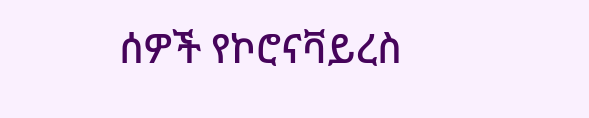ሰዎች የኮሮናቫይረስ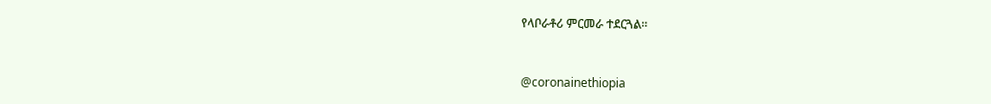የላቦራቶሪ ምርመራ ተደርጓል።


@coronainethiopia